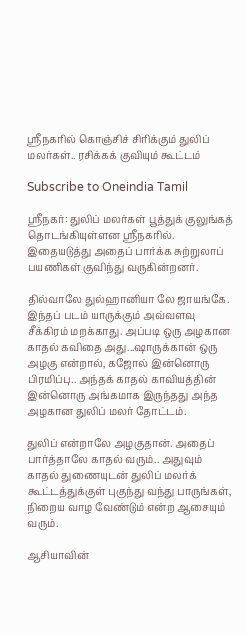ஸ்ரீநகரில் கொஞ்சிச் சிரிக்கும் துலிப் மலர்கள்.. ரசிக்கக் குவியும் கூட்டம்

Subscribe to Oneindia Tamil

ஸ்ரீநகர்: துலிப் மலர்கள் பூத்துக் குலுங்கத் தொடங்கியுள்ளன ஸ்ரீநகரில். இதையடுத்து அதைப் பார்க்க சுற்றுலாப் பயணிகள் குவிந்து வருகின்றனர்.

தில்வாலே துல்ஹானியா லே ஜாயங்கே. இந்தப் படம் யாருக்கும் அவ்வளவு சீக்கிரம் மறக்காது. அப்படி ஒரு அழகான காதல் கவிதை அது...ஷாருக்கான் ஒரு அழகு என்றால், கஜோல் இன்னொரு பிரமிப்பு.. அந்தக் காதல் காவியத்தின் இன்னொரு அங்கமாக இருந்தது அந்த அழகான துலிப் மலர் தோட்டம்.

துலிப் என்றாலே அழகுதான். அதைப் பார்த்தாலே காதல் வரும்.. அதுவும் காதல் துணையுடன் துலிப் மலர்க் கூட்டத்துக்குள் புகுந்து வந்து பாருங்கள், நிறைய வாழ வேண்டும் என்ற ஆசையும் வரும்.

ஆசியாவின்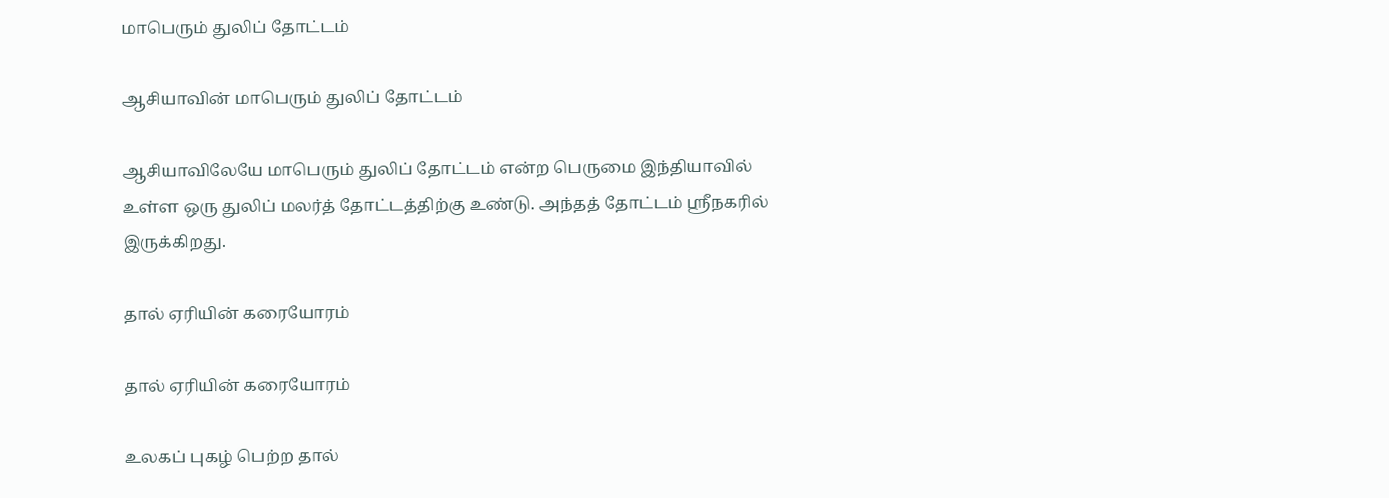மாபெரும் துலிப் தோட்டம்

ஆசியாவின் மாபெரும் துலிப் தோட்டம்

ஆசியாவிலேயே மாபெரும் துலிப் தோட்டம் என்ற பெருமை இந்தியாவில் உள்ள ஒரு துலிப் மலர்த் தோட்டத்திற்கு உண்டு. அந்தத் தோட்டம் ஸ்ரீநகரில் இருக்கிறது.

தால் ஏரியின் கரையோரம்

தால் ஏரியின் கரையோரம்

உலகப் புகழ் பெற்ற தால்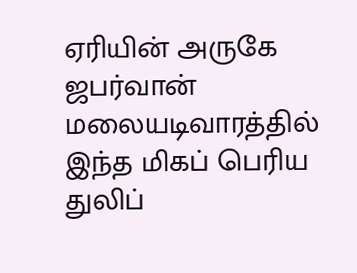ஏரியின் அருகே ஜபர்வான் மலையடிவாரத்தில் இந்த மிகப் பெரிய துலிப்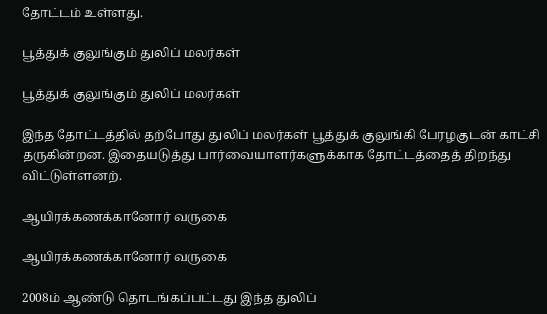தோட்டம் உள்ளது.

பூத்துக் குலுங்கும் துலிப் மலர்கள்

பூத்துக் குலுங்கும் துலிப் மலர்கள்

இந்த தோட்டத்தில் தற்போது துலிப் மலர்கள் பூத்துக் குலுங்கி பேரழகுடன் காட்சி தருகின்றன. இதையடுத்து பார்வையாளர்களுக்காக தோட்டத்தைத் திறந்து விட்டுள்ளனற்.

ஆயிரக்கணக்கானோர் வருகை

ஆயிரக்கணக்கானோர் வருகை

2008ம் ஆண்டு தொடங்கப்பட்டது இந்த துலிப்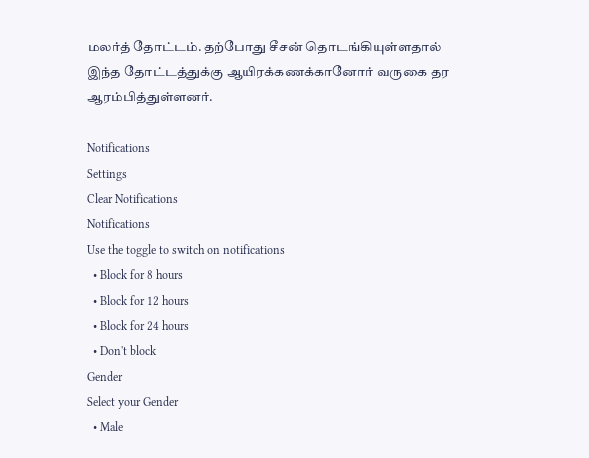மலர்த் தோட்டம். தற்போது சீசன் தொடங்கியுள்ளதால் இந்த தோட்டத்துக்கு ஆயிரக்கணக்கானோர் வருகை தர ஆரம்பித்துள்ளனர்.

Notifications
Settings
Clear Notifications
Notifications
Use the toggle to switch on notifications
  • Block for 8 hours
  • Block for 12 hours
  • Block for 24 hours
  • Don't block
Gender
Select your Gender
  • Male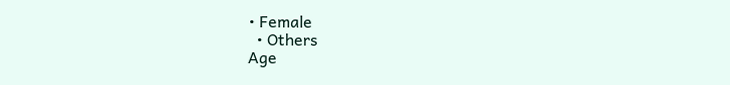• Female
  • Others
Age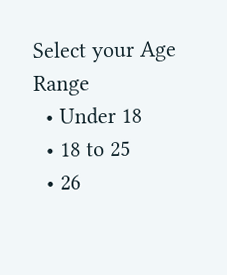Select your Age Range
  • Under 18
  • 18 to 25
  • 26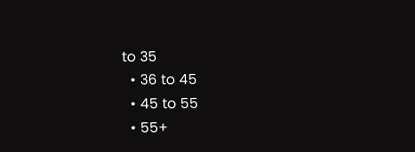to 35
  • 36 to 45
  • 45 to 55
  • 55+